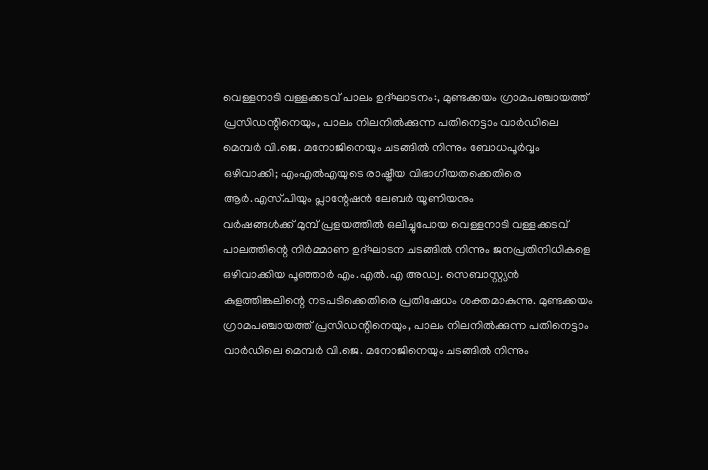വെള്ളനാടി വള്ളക്കടവ് പാലം ഉദ്ഘാടനം:, മുണ്ടക്കയം ഗ്രാമപഞ്ചായത്ത് പ്രസിഡന്റിനെയും, പാലം നിലനിൽക്കുന്ന പതിനെട്ടാം വാർഡിലെ മെമ്പർ വി.ജെ. മനോജിനെയും ചടങ്ങിൽ നിന്നും ബോധപൂർവ്വം ഒഴിവാക്കി; എംഎൽഎയുടെ രാഷ്ട്രീയ വിഭാഗീയതക്കെതിരെ ആർ.എസ്.പിയും പ്ലാന്റേഷൻ ലേബർ യൂണിയനും
വർഷങ്ങൾക്ക് മുമ്പ് പ്രളയത്തിൽ ഒലിച്ചുപോയ വെള്ളനാടി വള്ളക്കടവ് പാലത്തിന്റെ നിർമ്മാണ ഉദ്ഘാടന ചടങ്ങിൽ നിന്നും ജനപ്രതിനിധികളെ ഒഴിവാക്കിയ പൂഞ്ഞാർ എം.എൽ.എ അഡ്വ. സെബാസ്റ്റ്യൻ കുളത്തിങ്കലിന്റെ നടപടിക്കെതിരെ പ്രതിഷേധം ശക്തമാകുന്നു. മുണ്ടക്കയം ഗ്രാമപഞ്ചായത്ത് പ്രസിഡന്റിനെയും, പാലം നിലനിൽക്കുന്ന പതിനെട്ടാം വാർഡിലെ മെമ്പർ വി.ജെ. മനോജിനെയും ചടങ്ങിൽ നിന്നും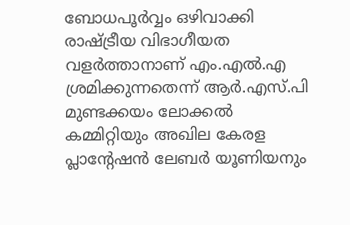ബോധപൂർവ്വം ഒഴിവാക്കി രാഷ്ട്രീയ വിഭാഗീയത വളർത്താനാണ് എം.എൽ.എ ശ്രമിക്കുന്നതെന്ന് ആർ.എസ്.പി മുണ്ടക്കയം ലോക്കൽ കമ്മിറ്റിയും അഖില കേരള പ്ലാന്റേഷൻ ലേബർ യൂണിയനും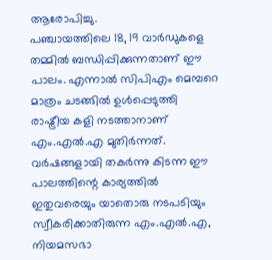ആരോപിച്ചു.
പഞ്ചായത്തിലെ 18, 19 വാർഡുകളെ തമ്മിൽ ബന്ധിപ്പിക്കുന്നതാണ് ഈ പാലം. എന്നാൽ സിപിഎം മെമ്പറെ മാത്രം ചടങ്ങിൽ ഉൾപ്പെടുത്തി രാഷ്ട്രീയ കളി നടത്താനാണ് എം.എൽ.എ മുതിർന്നത്. വർഷങ്ങളായി തകർന്നു കിടന്ന ഈ പാലത്തിന്റെ കാര്യത്തിൽ ഇതുവരെയും യാതൊരു നടപടിയും സ്വീകരിക്കാതിരുന്ന എം.എൽ.എ, നിയമസഭാ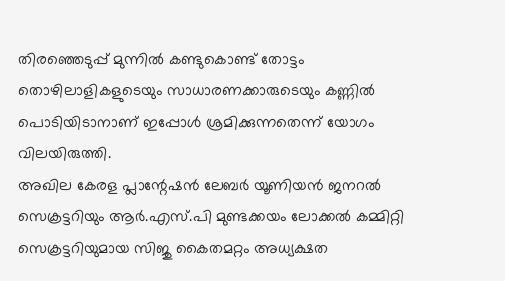തിരഞ്ഞെടുപ്പ് മുന്നിൽ കണ്ടുകൊണ്ട് തോട്ടം തൊഴിലാളികളുടെയും സാധാരണക്കാരുടെയും കണ്ണിൽ പൊടിയിടാനാണ് ഇപ്പോൾ ശ്രമിക്കുന്നതെന്ന് യോഗം വിലയിരുത്തി.
അഖില കേരള പ്ലാന്റേഷൻ ലേബർ യൂണിയൻ ജനറൽ സെക്രട്ടറിയും ആർ.എസ്.പി മുണ്ടക്കയം ലോക്കൽ കമ്മിറ്റി സെക്രട്ടറിയുമായ സിജു കൈതമറ്റം അധ്യക്ഷത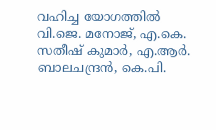വഹിച്ച യോഗത്തിൽ വി.ജെ. മനോജ്, എ.കെ. സതീഷ് കുമാർ, എ.ആർ. ബാലചന്ദ്രൻ, കെ.പി.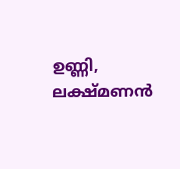ഉണ്ണി, ലക്ഷ്മണൻ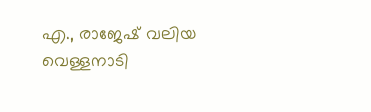എ., രാജേഷ് വലിയ വെള്ളനാടി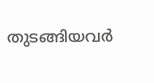തുടങ്ങിയവർ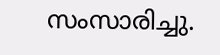സംസാരിച്ചു.